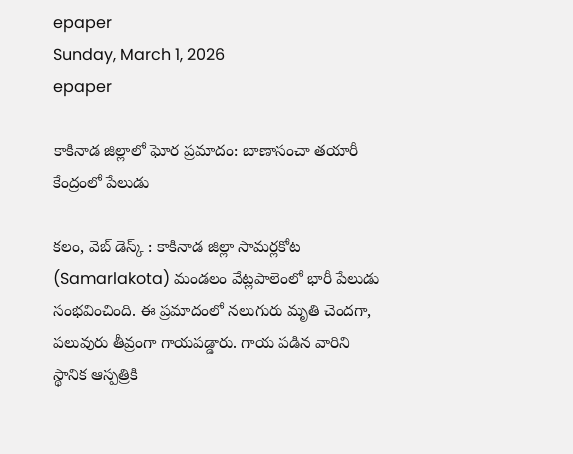epaper
Sunday, March 1, 2026
epaper

కాకినాడ జిల్లాలో ఘోర ప్రమాదం: బాణాసంచా తయారీ కేంద్రంలో పేలుడు

కలం, వెబ్ డెస్క్ : కాకినాడ జిల్లా సామర్లకోట (Samarlakota) మండలం వేట్లపాలెంలో భారీ పేలుడు సంభవించింది. ఈ ప్రమాదంలో నలుగురు మృతి చెందగా, పలువురు తీవ్రంగా గాయపడ్డారు. గాయ పడిన వారిని స్థానిక ఆస్పత్రికి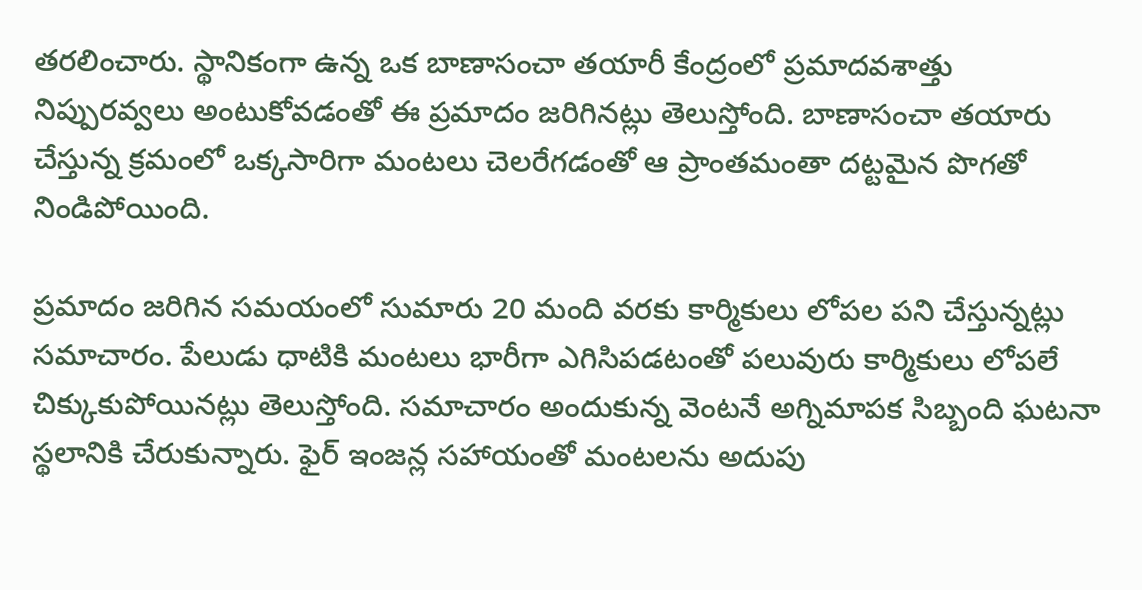తరలించారు. స్థానికంగా ఉన్న ఒక బాణాసంచా తయారీ కేంద్రంలో ప్రమాదవశాత్తు నిప్పురవ్వలు అంటుకోవడంతో ఈ ప్రమాదం జరిగినట్లు తెలుస్తోంది. బాణాసంచా తయారు చేస్తున్న క్రమంలో ఒక్కసారిగా మంటలు చెలరేగడంతో ఆ ప్రాంతమంతా దట్టమైన పొగతో నిండిపోయింది.

ప్రమాదం జరిగిన సమయంలో సుమారు 20 మంది వరకు కార్మికులు లోపల పని చేస్తున్నట్లు సమాచారం. పేలుడు ధాటికి మంటలు భారీగా ఎగిసిపడటంతో పలువురు కార్మికులు లోపలే చిక్కుకుపోయినట్లు తెలుస్తోంది. సమాచారం అందుకున్న వెంటనే అగ్నిమాపక సిబ్బంది ఘటనా స్థలానికి చేరుకున్నారు. ఫైర్ ఇంజన్ల సహాయంతో మంటలను అదుపు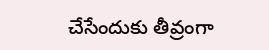చేసేందుకు తీవ్రంగా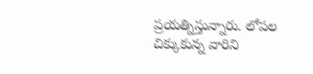ప్రయత్నిస్తున్నారు. లోపల చిక్కుకున్న వారిని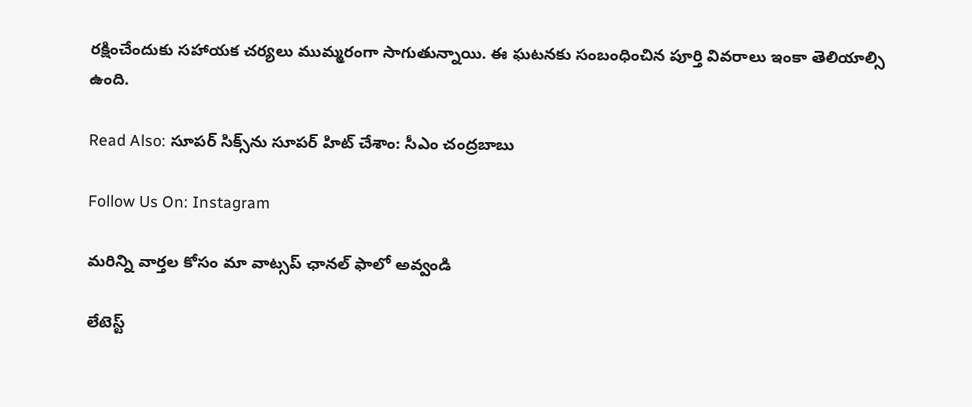రక్షించేందుకు సహాయక చర్యలు ముమ్మరంగా సాగుతున్నాయి. ఈ ఘటనకు సంబంధించిన పూర్తి వివరాలు ఇంకా తెలియాల్సి ఉంది.

Read Also: సూప‌ర్ సిక్స్‌ను సూప‌ర్ హిట్ చేశాం: సీఎం చంద్ర‌బాబు

Follow Us On: Instagram

మ‌రిన్ని వార్త‌ల కోసం మా వాట్స‌ప్ ఛాన‌ల్ ఫాలో అవ్వండి

లేటెస్ట్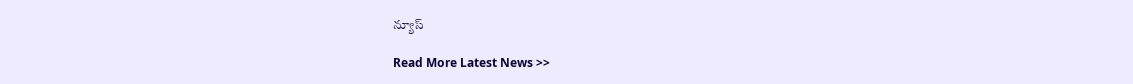న్యూస్‌

Read More Latest News >>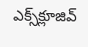ఎక్స్‌క్లూజివ్‌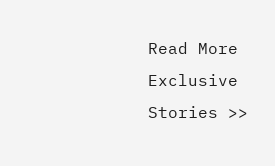Read More Exclusive Stories >>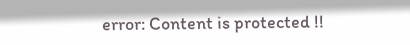error: Content is protected !!